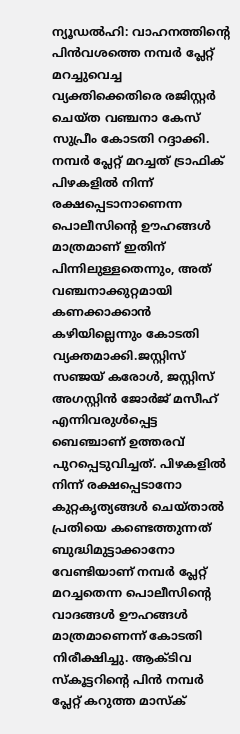ന്യൂഡൽഹി: വാഹനത്തിന്റെ പിൻവശത്തെ നമ്പർ പ്ലേറ്റ് മറച്ചുവെച്ച വ്യക്തിക്കെതിരെ രജിസ്റ്റർ ചെയ്ത വഞ്ചനാ കേസ് സുപ്രീം കോടതി റദ്ദാക്കി. നമ്പർ പ്ലേറ്റ് മറച്ചത് ട്രാഫിക് പിഴകളിൽ നിന്ന് രക്ഷപ്പെടാനാണെന്ന പൊലീസിന്റെ ഊഹങ്ങൾ മാത്രമാണ് ഇതിന് പിന്നിലുള്ളതെന്നും, അത് വഞ്ചനാക്കുറ്റമായി കണക്കാക്കാൻ കഴിയില്ലെന്നും കോടതി വ്യക്തമാക്കി.ജസ്റ്റിസ് സഞ്ജയ് കരോൾ, ജസ്റ്റിസ് അഗസ്റ്റിൻ ജോർജ് മസീഹ് എന്നിവരുൾപ്പെട്ട ബെഞ്ചാണ് ഉത്തരവ് പുറപ്പെടുവിച്ചത്. പിഴകളിൽ നിന്ന് രക്ഷപ്പെടാനോ കുറ്റകൃത്യങ്ങൾ ചെയ്താൽ പ്രതിയെ കണ്ടെത്തുന്നത് ബുദ്ധിമുട്ടാക്കാനോ വേണ്ടിയാണ് നമ്പർ പ്ലേറ്റ് മറച്ചതെന്ന പൊലീസിന്റെ വാദങ്ങൾ ഊഹങ്ങൾ മാത്രമാണെന്ന് കോടതി നിരീക്ഷിച്ചു. ആക്ടിവ സ്കൂട്ടറിന്റെ പിൻ നമ്പർ പ്ലേറ്റ് കറുത്ത മാസ്ക്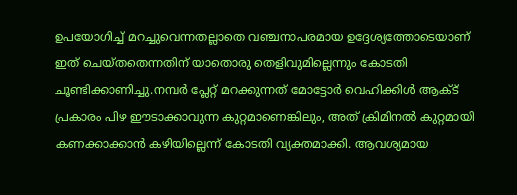ഉപയോഗിച്ച് മറച്ചുവെന്നതല്ലാതെ വഞ്ചനാപരമായ ഉദ്ദേശ്യത്തോടെയാണ് ഇത് ചെയ്തതെന്നതിന് യാതൊരു തെളിവുമില്ലെന്നും കോടതി ചൂണ്ടിക്കാണിച്ചു.നമ്പർ പ്ലേറ്റ് മറക്കുന്നത് മോട്ടോർ വെഹിക്കിൾ ആക്ട് പ്രകാരം പിഴ ഈടാക്കാവുന്ന കുറ്റമാണെങ്കിലും, അത് ക്രിമിനൽ കുറ്റമായി കണക്കാക്കാൻ കഴിയില്ലെന്ന് കോടതി വ്യക്തമാക്കി. ആവശ്യമായ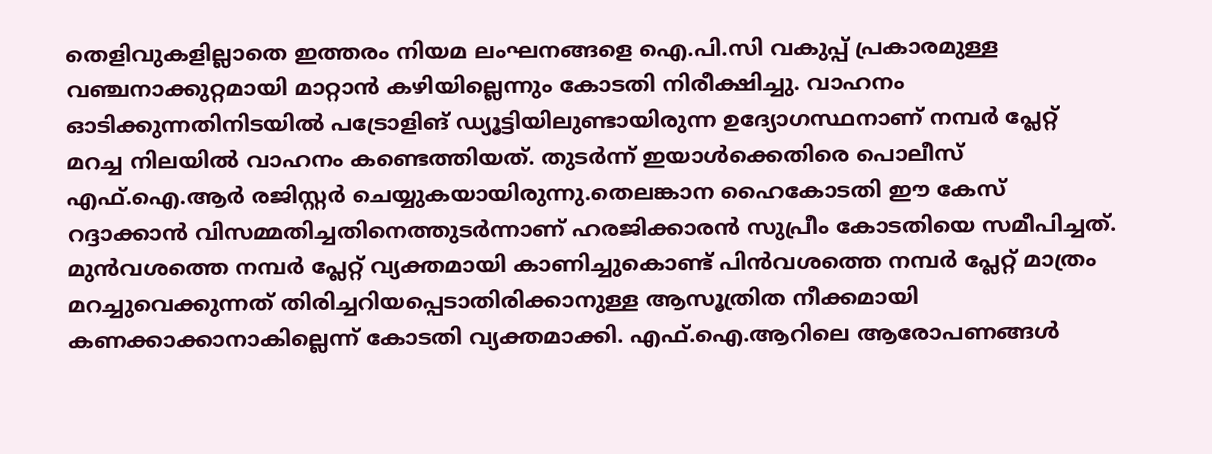തെളിവുകളില്ലാതെ ഇത്തരം നിയമ ലംഘനങ്ങളെ ഐ.പി.സി വകുപ്പ് പ്രകാരമുള്ള വഞ്ചനാക്കുറ്റമായി മാറ്റാൻ കഴിയില്ലെന്നും കോടതി നിരീക്ഷിച്ചു. വാഹനം ഓടിക്കുന്നതിനിടയിൽ പട്രോളിങ് ഡ്യൂട്ടിയിലുണ്ടായിരുന്ന ഉദ്യോഗസ്ഥനാണ് നമ്പർ പ്ലേറ്റ് മറച്ച നിലയിൽ വാഹനം കണ്ടെത്തിയത്. തുടർന്ന് ഇയാൾക്കെതിരെ പൊലീസ് എഫ്.ഐ.ആർ രജിസ്റ്റർ ചെയ്യുകയായിരുന്നു.തെലങ്കാന ഹൈകോടതി ഈ കേസ് റദ്ദാക്കാൻ വിസമ്മതിച്ചതിനെത്തുടർന്നാണ് ഹരജിക്കാരൻ സുപ്രീം കോടതിയെ സമീപിച്ചത്. മുൻവശത്തെ നമ്പർ പ്ലേറ്റ് വ്യക്തമായി കാണിച്ചുകൊണ്ട് പിൻവശത്തെ നമ്പർ പ്ലേറ്റ് മാത്രം മറച്ചുവെക്കുന്നത് തിരിച്ചറിയപ്പെടാതിരിക്കാനുള്ള ആസൂത്രിത നീക്കമായി കണക്കാക്കാനാകില്ലെന്ന് കോടതി വ്യക്തമാക്കി. എഫ്.ഐ.ആറിലെ ആരോപണങ്ങൾ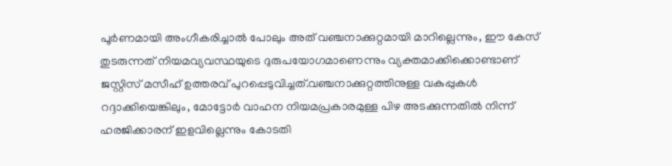പൂർണമായി അംഗീകരിച്ചാൽ പോലും അത് വഞ്ചനാക്കുറ്റമായി മാറില്ലെന്നും, ഈ കേസ് തുടരുന്നത് നിയമവ്യവസ്ഥയുടെ ദുരുപയോഗമാണെന്നും വ്യക്തമാക്കിക്കൊണ്ടാണ് ജസ്റ്റിസ് മസീഹ് ഉത്തരവ് പുറപ്പെടുവിച്ചത്.വഞ്ചനാക്കുറ്റത്തിനുള്ള വകുപ്പുകൾ റദ്ദാക്കിയെങ്കിലും, മോട്ടോർ വാഹന നിയമപ്രകാരമുള്ള പിഴ അടക്കുന്നതിൽ നിന്ന് ഹരജിക്കാരന് ഇളവില്ലെന്നും കോടതി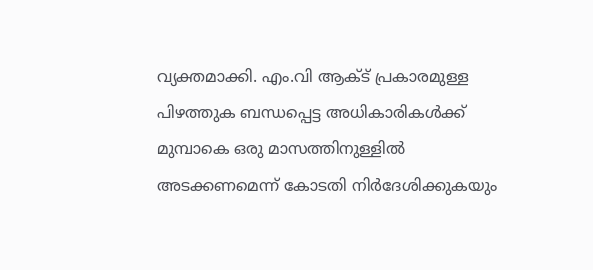വ്യക്തമാക്കി. എം.വി ആക്ട് പ്രകാരമുള്ള പിഴത്തുക ബന്ധപ്പെട്ട അധികാരികൾക്ക് മുമ്പാകെ ഒരു മാസത്തിനുള്ളിൽ അടക്കണമെന്ന് കോടതി നിർദേശിക്കുകയും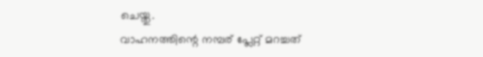ചെയ്തു.
വാഹനത്തിന്റെ നമ്പര് പ്ലേറ്റ് മറച്ചത്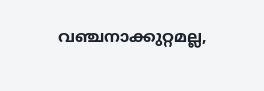വഞ്ചനാക്കുറ്റമല്ല,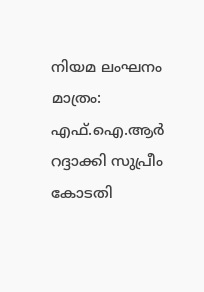നിയമ ലംഘനം മാത്രം: എഫ്.ഐ.ആർ റദ്ദാക്കി സുപ്രീം കോടതി